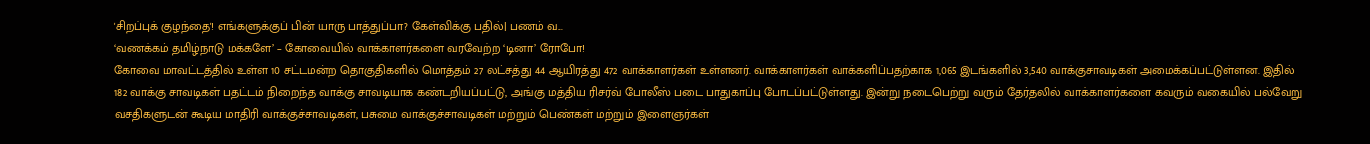'சிறப்புக் குழந்தை'! எங்களுக்குப் பின் யாரு பாத்துப்பா? கேள்விக்கு பதில்| பணம் வ...
‘வணக்கம் தமிழ்நாடு மக்களே’ – கோவையில் வாக்காளர்களை வரவேற்ற ‘டினா’ ரோபோ!
கோவை மாவட்டத்தில் உள்ள 10 சட்டமன்ற தொகுதிகளில் மொத்தம் 27 லட்சத்து 44 ஆயிரத்து 472 வாக்காளர்கள் உள்ளனர். வாக்காளர்கள் வாக்களிப்பதற்காக 1,065 இடங்களில் 3,540 வாக்குசாவடிகள் அமைக்கப்பட்டுள்ளன. இதில் 182 வாக்கு சாவடிகள் பதட்டம் நிறைந்த வாக்கு சாவடியாக கண்டறியப்பட்டு, அங்கு மத்திய ரிசர்வ் போலீஸ் படை பாதுகாப்பு போடப்பட்டுள்ளது. இன்று நடைபெற்று வரும் தேர்தலில் வாக்காளர்களை கவரும் வகையில் பல்வேறு வசதிகளுடன் கூடிய மாதிரி வாக்குச்சாவடிகள், பசுமை வாக்குச்சாவடிகள் மற்றும் பெண்கள் மற்றும் இளைஞர்கள்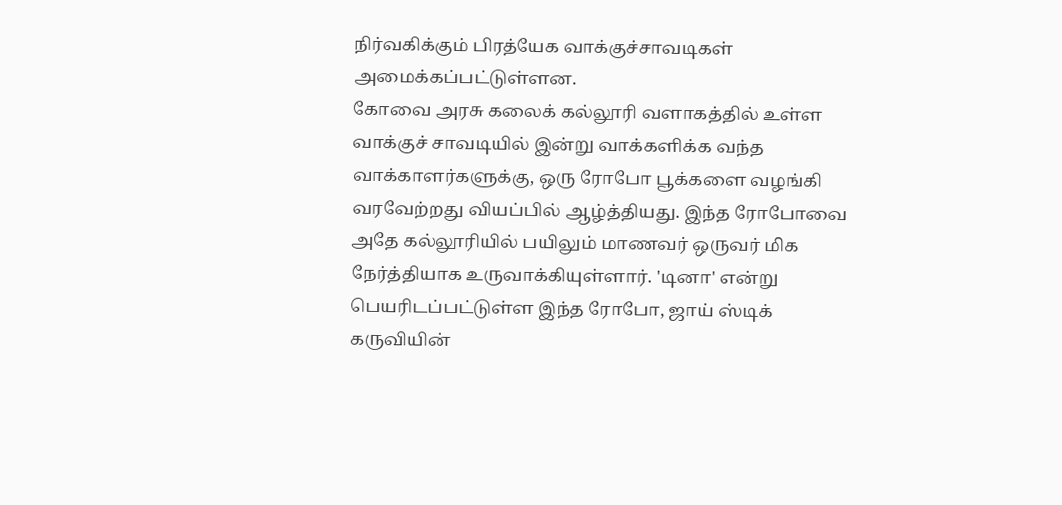நிர்வகிக்கும் பிரத்யேக வாக்குச்சாவடிகள் அமைக்கப்பட்டுள்ளன.
கோவை அரசு கலைக் கல்லூரி வளாகத்தில் உள்ள வாக்குச் சாவடியில் இன்று வாக்களிக்க வந்த வாக்காளர்களுக்கு, ஒரு ரோபோ பூக்களை வழங்கி வரவேற்றது வியப்பில் ஆழ்த்தியது. இந்த ரோபோவை அதே கல்லூரியில் பயிலும் மாணவர் ஒருவர் மிக நேர்த்தியாக உருவாக்கியுள்ளார். 'டினா' என்று பெயரிடப்பட்டுள்ள இந்த ரோபோ, ஜாய் ஸ்டிக் கருவியின்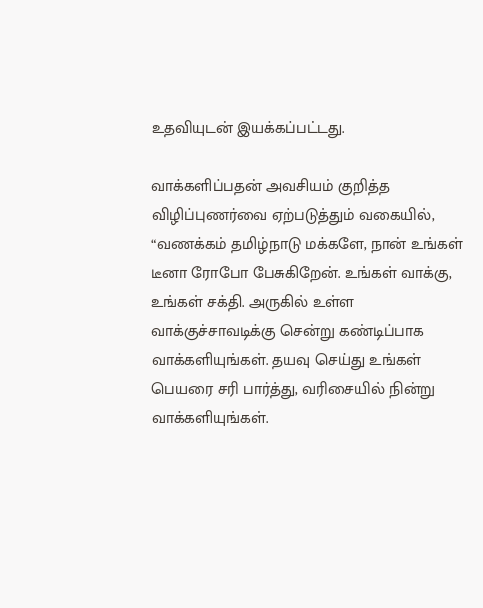உதவியுடன் இயக்கப்பட்டது.

வாக்களிப்பதன் அவசியம் குறித்த விழிப்புணர்வை ஏற்படுத்தும் வகையில், “வணக்கம் தமிழ்நாடு மக்களே, நான் உங்கள் டீனா ரோபோ பேசுகிறேன். உங்கள் வாக்கு, உங்கள் சக்தி. அருகில் உள்ள வாக்குச்சாவடிக்கு சென்று கண்டிப்பாக வாக்களியுங்கள். தயவு செய்து உங்கள் பெயரை சரி பார்த்து, வரிசையில் நின்று வாக்களியுங்கள்.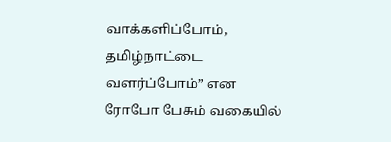வாக்களிப்போம், தமிழ்நாட்டை வளர்ப்போம்” என ரோபோ பேசும் வகையில்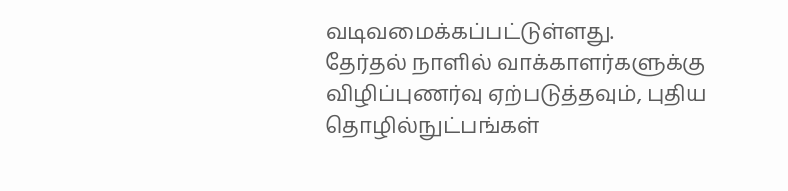வடிவமைக்கப்பட்டுள்ளது.
தேர்தல் நாளில் வாக்காளர்களுக்கு விழிப்புணர்வு ஏற்படுத்தவும், புதிய தொழில்நுட்பங்கள்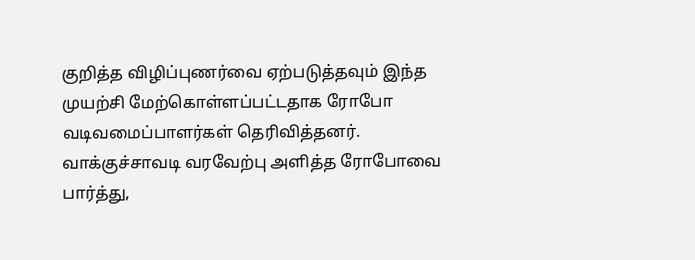குறித்த விழிப்புணர்வை ஏற்படுத்தவும் இந்த முயற்சி மேற்கொள்ளப்பட்டதாக ரோபோ வடிவமைப்பாளர்கள் தெரிவித்தனர். வாக்குச்சாவடி வரவேற்பு அளித்த ரோபோவை பார்த்து,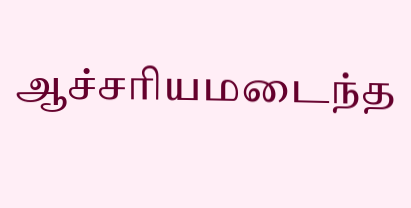ஆச்சரியமடைந்த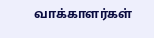வாக்காளர்கள்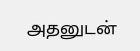அதனுடன்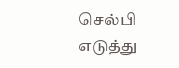செல்பி எடுத்து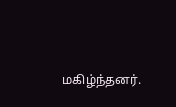மகிழ்ந்தனர்.